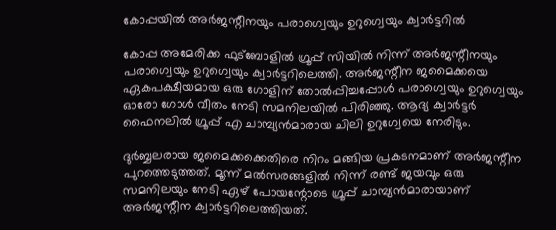കോപ്പയില്‍ അര്‍ജന്റീനയും പരാഗ്വെയും ഉറുഗ്വെയും ക്വാര്‍ട്ടറില്‍

കോപ്പ അമേരിക്ക ഫുട്‌ബോളില്‍ ഗ്രൂപ്പ് സിയില്‍ നിന്ന് അര്‍ജന്റീനയും പരാഗ്വെയും ഉറുഗ്വെയും ക്വാര്‍ട്ടറിലെത്തി. അര്‍ജന്റീന ജമൈക്കയെ ഏകപക്ഷീയമായ ഒരു ഗോളിന് തോല്‍പ്പിച്ചപ്പോള്‍ പരാഗ്വെയും ഉറുഗ്വെയും ഓരോ ഗോള്‍ വീതം നേടി സമനിലയില്‍ പിരിഞ്ഞു. ആദ്യ ക്വാര്‍ട്ടര്‍ ഫൈനലില്‍ ഗ്രൂപ്പ് എ ചാമ്പ്യന്‍മാരായ ചിലി ഉറുഗ്വേയെ നേരിടും.

ദുര്‍ബ്ബലരായ ജമൈക്കക്കെതിരെ നിറം മങ്ങിയ പ്രകടനമാണ് അര്‍ജന്റീന പുറത്തെടുത്തത്. മൂന്ന് മല്‍സരങ്ങളില്‍ നിന്ന് രണ്ട് ജയവും ഒരു സമനിലയും നേടി ഏഴ് പോയന്റോടെ ഗ്രൂപ്പ് ചാമ്പ്യന്‍മാരായാണ് അര്‍ജന്റീന ക്വാര്‍ട്ടറിലെത്തിയത്.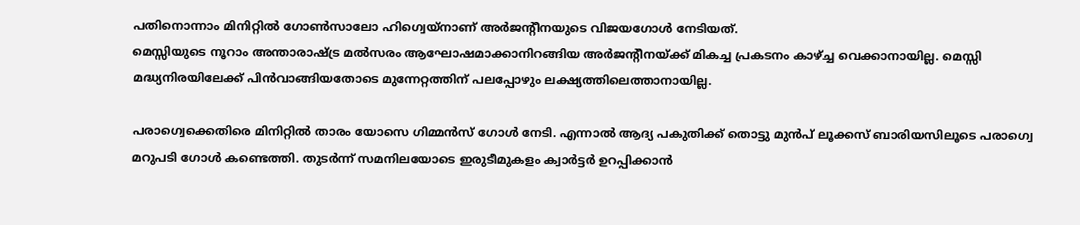പതിനൊന്നാം മിനിറ്റില്‍ ഗോണ്‍സാലോ ഹിഗ്വെയ്‌നാണ് അര്‍ജന്റീനയുടെ വിജയഗോള്‍ നേടിയത്.
മെസ്സിയുടെ നൂറാം അന്താരാഷ്ട്ര മല്‍സരം ആഘോഷമാക്കാനിറങ്ങിയ അര്‍ജന്റീനയ്ക്ക് മികച്ച പ്രകടനം കാഴ്ച്ച വെക്കാനായില്ല. മെസ്സി മദ്ധ്യനിരയിലേക്ക് പിന്‍വാങ്ങിയതോടെ മുന്നേറ്റത്തിന് പലപ്പോഴും ലക്ഷ്യത്തിലെത്താനായില്ല.

പരാഗ്വെക്കെതിരെ മിനിറ്റില്‍ താരം യോസെ ഗിമ്മന്‍സ് ഗോള്‍ നേടി. എന്നാല്‍ ആദ്യ പകുതിക്ക് തൊട്ടു മുന്‍പ് ലൂക്കസ് ബാരിയസിലൂടെ പരാഗ്വെ മറുപടി ഗോള്‍ കണ്ടെത്തി. തുടര്‍ന്ന് സമനിലയോടെ ഇരുടീമുകളം ക്വാര്‍ട്ടര്‍ ഉറപ്പിക്കാന്‍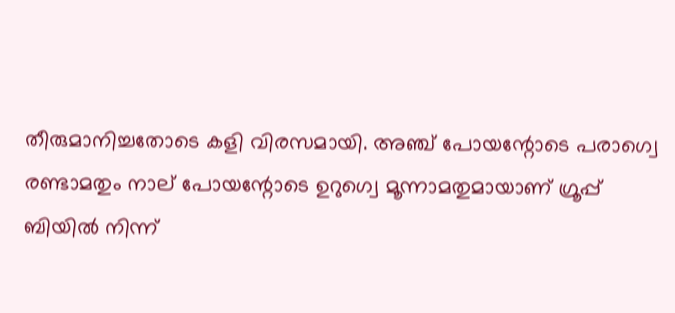തീരുമാനിച്ചതോടെ കളി വിരസമായി. അഞ്ച് പോയന്റോടെ പരാഗ്വെ രണ്ടാമതും നാല് പോയന്റോടെ ഉറുഗ്വെ മൂന്നാമതുമായാണ് ഗ്രൂപ്പ് ബിയില്‍ നിന്ന്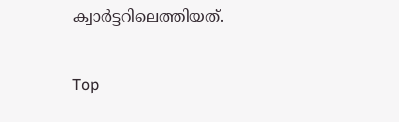ക്വാര്‍ട്ടറിലെത്തിയത്.

Top